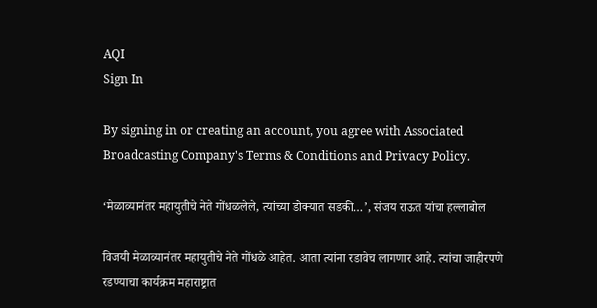AQI
Sign In

By signing in or creating an account, you agree with Associated Broadcasting Company's Terms & Conditions and Privacy Policy.

‘मेळाव्यानंतर महायुतीचे नेते गोंधळलेले, त्यांच्या डोक्यात सडकी…’, संजय राऊत यांचा हल्लाबोल

विजयी मेळाव्यानंतर महायुतीचे नेते गोंधळे आहेत. आता त्यांना रडावेच लागणार आहे. त्यांचा जाहीरपणे रडण्याचा कार्यक्रम महाराष्ट्रात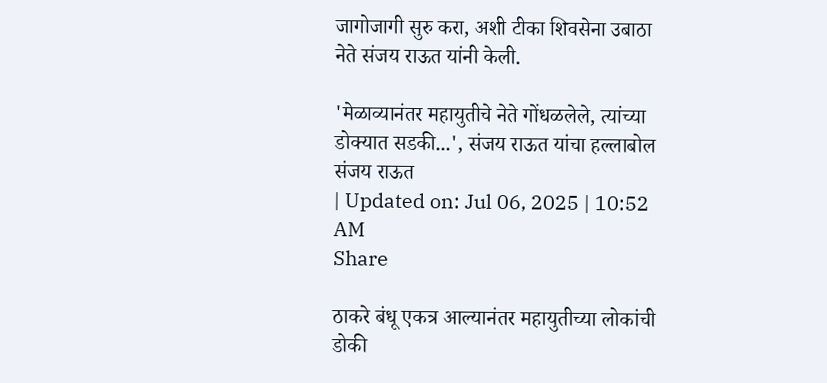जागोजागी सुरु करा, अशी टीका शिवसेना उबाठा नेते संजय राऊत यांनी केली.

'मेळाव्यानंतर महायुतीचे नेते गोंधळलेले, त्यांच्या डोक्यात सडकी...', संजय राऊत यांचा हल्लाबोल
संजय राऊत
| Updated on: Jul 06, 2025 | 10:52 AM
Share

ठाकरे बंधू एकत्र आल्यानंतर महायुतीच्या लोकांची डोकी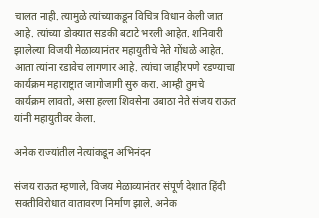चालत नाही. त्यामुळे त्यांच्याकडून विचित्र विधान केली जात आहे. त्यांच्या डोक्यात सडकी बटाटे भरली आहेत. शनिवारी झालेल्या विजयी मेळाव्यानंतर महायुतीचे नेते गोंधळे आहेत. आता त्यांना रडावेच लागणार आहे. त्यांचा जाहीरपणे रडण्याचा कार्यक्रम महाराष्ट्रात जागोजागी सुरु करा. आम्ही तुमचे कार्यक्रम लावतो, असा हल्ला शिवसेना उबाठा नेते संजय राऊत यांनी महायुतीवर केला.

अनेक राज्यांतील नेत्यांकडून अभिनंदन

संजय राऊत म्हणाले, विजय मेळाव्यानंतर संपूर्ण देशात हिंदी सक्तीविरोधात वातावरण निर्माण झाले. अनेक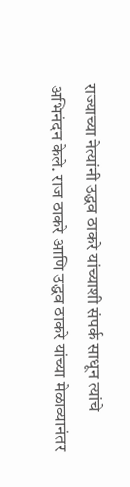राज्याच्या नेत्यांनी उद्धव ठाकरे यांच्याशी संपर्क साधून त्यांचे अभिनंदन केले. राज ठाकरे आणि उद्धव ठाकरे यांच्या मेळाव्यानंतर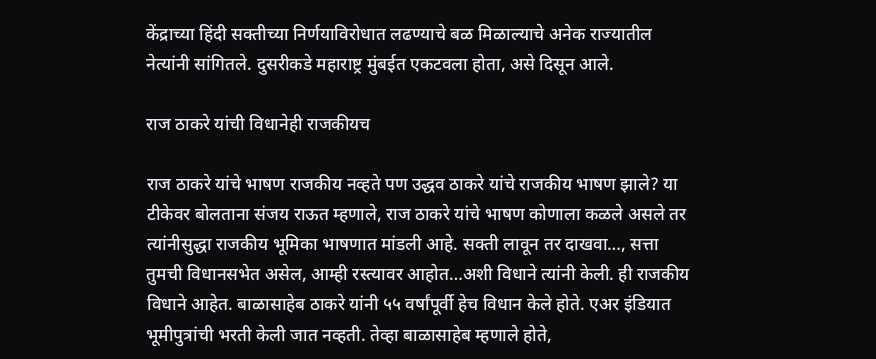केंद्राच्या हिंदी सक्तीच्या निर्णयाविरोधात लढण्याचे बळ मिळाल्याचे अनेक राज्यातील नेत्यांनी सांगितले. दुसरीकडे महाराष्ट्र मुंबईत एकटवला होता, असे दिसून आले.

राज ठाकरे यांची विधानेही राजकीयच

राज ठाकरे यांचे भाषण राजकीय नव्हते पण उद्धव ठाकरे यांचे राजकीय भाषण झाले? या टीकेवर बोलताना संजय राऊत म्हणाले, राज ठाकरे यांचे भाषण कोणाला कळले असले तर त्यांनीसुद्धा राजकीय भूमिका भाषणात मांडली आहे. सक्ती लावून तर दाखवा…, सत्ता तुमची विधानसभेत असेल, आम्ही रस्त्यावर आहोत…अशी विधाने त्यांनी केली. ही राजकीय विधाने आहेत. बाळासाहेब ठाकरे यांनी ५५ वर्षांपूर्वी हेच विधान केले होते. एअर इंडियात भूमीपुत्रांची भरती केली जात नव्हती. तेव्हा बाळासाहेब म्हणाले होते,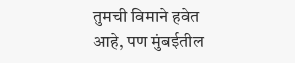तुमची विमाने हवेत आहे, पण मुंबईतील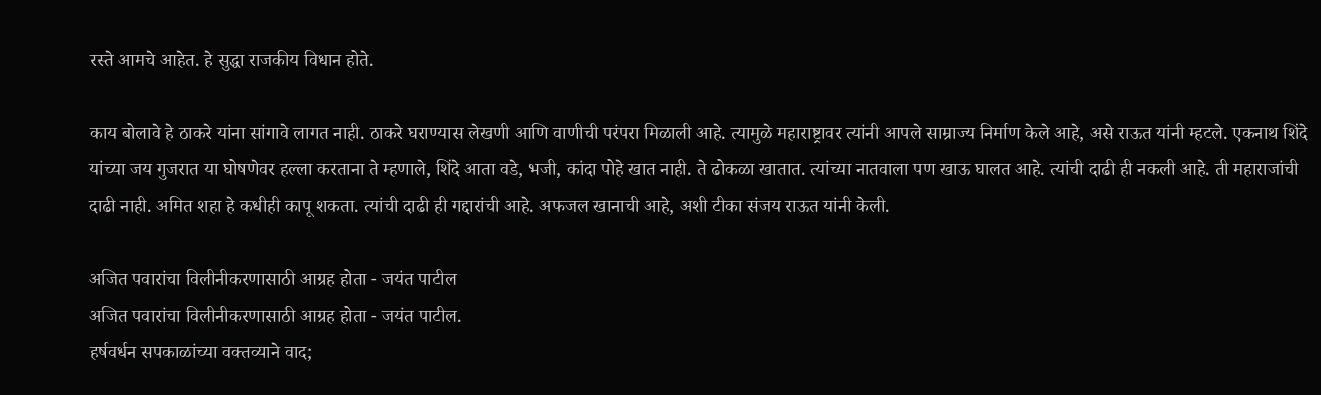रस्ते आमचे आहेत. हे सुद्धा राजकीय विधान होते.

काय बोलावे हे ठाकरे यांना सांगावे लागत नाही. ठाकरे घराण्यास लेखणी आणि वाणीची परंपरा मिळाली आहे. त्यामुळे महाराष्ट्रावर त्यांनी आपले साम्राज्य निर्माण केले आहे, असे राऊत यांनी म्हटले. एकनाथ शिंदे यांच्या जय गुजरात या घोषणेवर हल्ला करताना ते म्हणाले, शिंदे आता वडे, भजी, कांदा पोहे खात नाही. ते ढोकळा खातात. त्यांच्या नातवाला पण खाऊ घालत आहे. त्यांची दाढी ही नकली आहे. ती महाराजांची दाढी नाही. अमित शहा हे कधीही कापू शकता. त्यांची दाढी ही गद्दारांची आहे. अफजल खानाची आहे, अशी टीका संजय राऊत यांनी केली.

अजित पवारांचा विलीनीकरणासाठी आग्रह होता - जयंत पाटील
अजित पवारांचा विलीनीकरणासाठी आग्रह होता - जयंत पाटील.
हर्षवर्धन सपकाळांच्या वक्तव्याने वाद;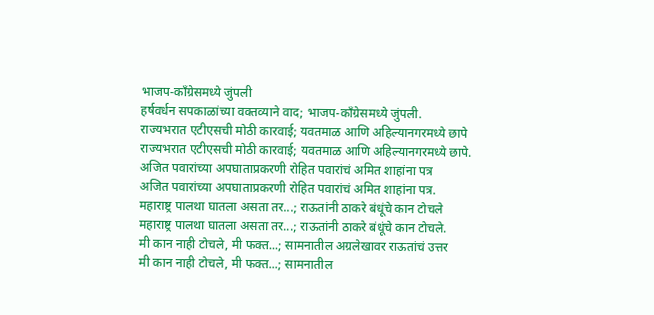भाजप-काँग्रेसमध्ये जुंपली
हर्षवर्धन सपकाळांच्या वक्तव्याने वाद; भाजप-काँग्रेसमध्ये जुंपली.
राज्यभरात एटीएसची मोठी कारवाई; यवतमाळ आणि अहिल्यानगरमध्ये छापे
राज्यभरात एटीएसची मोठी कारवाई; यवतमाळ आणि अहिल्यानगरमध्ये छापे.
अजित पवारांच्या अपघाताप्रकरणी रोहित पवारांचं अमित शाहांना पत्र
अजित पवारांच्या अपघाताप्रकरणी रोहित पवारांचं अमित शाहांना पत्र.
महाराष्ट्र पालथा घातला असता तर...; राऊतांनी ठाकरे बंधूंचे कान टोचले
महाराष्ट्र पालथा घातला असता तर...; राऊतांनी ठाकरे बंधूंचे कान टोचले.
मी कान नाही टोचले, मी फक्त...; सामनातील अग्रलेखावर राऊतांचं उत्तर
मी कान नाही टोचले, मी फक्त...; सामनातील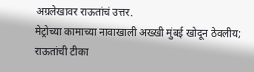अग्रलेखावर राऊतांचं उत्तर.
मेट्रोच्या कामाच्या नावाखाली अख्खी मुंबई खोदून ठेवलीय; राऊतांची टीका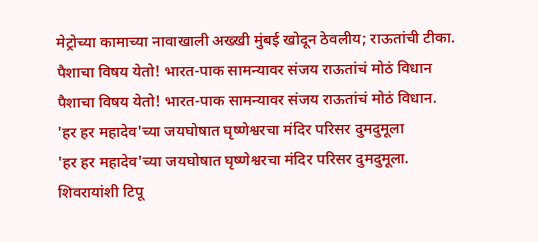मेट्रोच्या कामाच्या नावाखाली अख्खी मुंबई खोदून ठेवलीय; राऊतांची टीका.
पैशाचा विषय येतो! भारत-पाक सामन्यावर संजय राऊतांचं मोठं विधान
पैशाचा विषय येतो! भारत-पाक सामन्यावर संजय राऊतांचं मोठं विधान.
'हर हर महादेव'च्या जयघोषात घृष्णेश्वरचा मंदिर परिसर दुमदुमूला
'हर हर महादेव'च्या जयघोषात घृष्णेश्वरचा मंदिर परिसर दुमदुमूला.
शिवरायांशी टिपू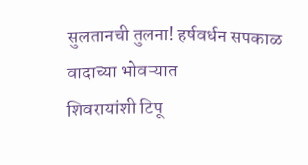सुलतानची तुलना! हर्षवर्धन सपकाळ वादाच्या भोवऱ्यात
शिवरायांशी टिपू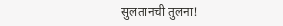सुलतानची तुलना!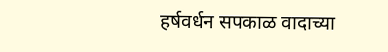हर्षवर्धन सपकाळ वादाच्या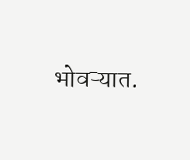भोवऱ्यात.